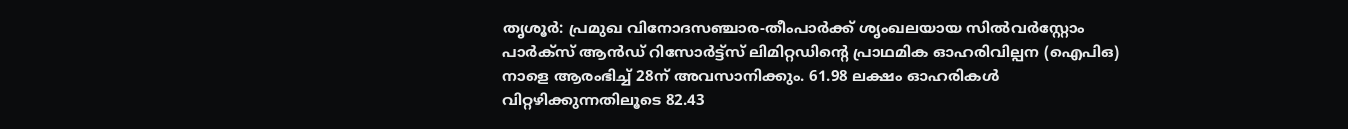തൃശൂർ: പ്രമുഖ വിനോദസഞ്ചാര-തീംപാർക്ക് ശൃംഖലയായ സിൽവർസ്റ്റോം പാർക്സ് ആൻഡ് റിസോർട്ട്സ് ലിമിറ്റഡിന്റെ പ്രാഥമിക ഓഹരിവില്പന (ഐപിഒ) നാളെ ആരംഭിച്ച് 28ന് അവസാനിക്കും. 61.98 ലക്ഷം ഓഹരികൾ വിറ്റഴിക്കുന്നതിലൂടെ 82.43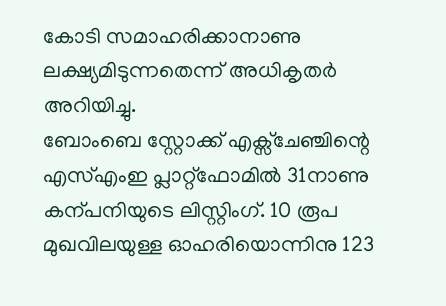കോടി സമാഹരിക്കാനാണു ലക്ഷ്യമിടുന്നതെന്ന് അധികൃതർ അറിയിച്ചു.
ബോംബെ സ്റ്റോക്ക് എക്സ്ചേഞ്ചിന്റെ എസ്എംഇ പ്ലാറ്റ്ഫോമിൽ 31നാണു കന്പനിയുടെ ലിസ്റ്റിംഗ്. 10 രൂപ മുഖവിലയുള്ള ഓഹരിയൊന്നിനു 123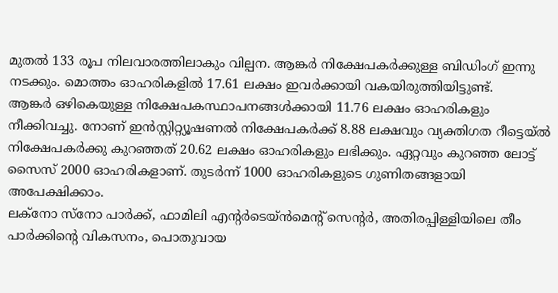മുതൽ 133 രൂപ നിലവാരത്തിലാകും വില്പന. ആങ്കർ നിക്ഷേപകർക്കുള്ള ബിഡിംഗ് ഇന്നു നടക്കും. മൊത്തം ഓഹരികളിൽ 17.61 ലക്ഷം ഇവർക്കായി വകയിരുത്തിയിട്ടുണ്ട്.
ആങ്കർ ഒഴികെയുള്ള നിക്ഷേപകസ്ഥാപനങ്ങൾക്കായി 11.76 ലക്ഷം ഓഹരികളും നീക്കിവച്ചു. നോണ് ഇൻസ്റ്റിറ്റ്യൂഷണൽ നിക്ഷേപകർക്ക് 8.88 ലക്ഷവും വ്യക്തിഗത റീട്ടെയ്ൽ നിക്ഷേപകർക്കു കുറഞ്ഞത് 20.62 ലക്ഷം ഓഹരികളും ലഭിക്കും. ഏറ്റവും കുറഞ്ഞ ലോട്ട് സൈസ് 2000 ഓഹരികളാണ്. തുടർന്ന് 1000 ഓഹരികളുടെ ഗുണിതങ്ങളായി അപേക്ഷിക്കാം.
ലക്നോ സ്നോ പാർക്ക്, ഫാമിലി എന്റർടെയ്ൻമെന്റ് സെന്റർ, അതിരപ്പിള്ളിയിലെ തീം പാർക്കിന്റെ വികസനം, പൊതുവായ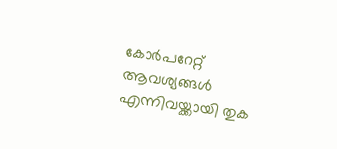കോർപറേറ്റ് ആവശ്യങ്ങൾ എന്നിവയ്ക്കായി തുക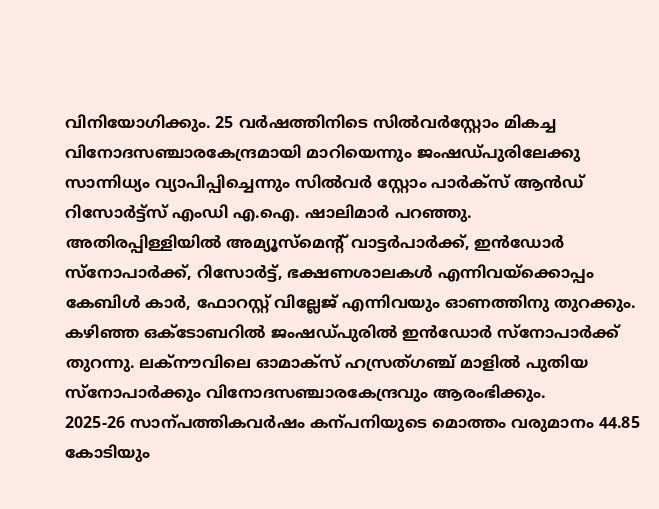വിനിയോഗിക്കും. 25 വർഷത്തിനിടെ സിൽവർസ്റ്റോം മികച്ച വിനോദസഞ്ചാരകേന്ദ്രമായി മാറിയെന്നും ജംഷഡ്പുരിലേക്കു സാന്നിധ്യം വ്യാപിപ്പിച്ചെന്നും സിൽവർ സ്റ്റോം പാർക്സ് ആൻഡ് റിസോർട്ട്സ് എംഡി എ.ഐ. ഷാലിമാർ പറഞ്ഞു.
അതിരപ്പിള്ളിയിൽ അമ്യൂസ്മെന്റ് വാട്ടർപാർക്ക്, ഇൻഡോർ സ്നോപാർക്ക്, റിസോർട്ട്, ഭക്ഷണശാലകൾ എന്നിവയ്ക്കൊപ്പം കേബിൾ കാർ, ഫോറസ്റ്റ് വില്ലേജ് എന്നിവയും ഓണത്തിനു തുറക്കും. കഴിഞ്ഞ ഒക്ടോബറിൽ ജംഷഡ്പുരിൽ ഇൻഡോർ സ്നോപാർക്ക് തുറന്നു. ലക്നൗവിലെ ഓമാക്സ് ഹസ്രത്ഗഞ്ച് മാളിൽ പുതിയ സ്നോപാർക്കും വിനോദസഞ്ചാരകേന്ദ്രവും ആരംഭിക്കും.
2025-26 സാന്പത്തികവർഷം കന്പനിയുടെ മൊത്തം വരുമാനം 44.85 കോടിയും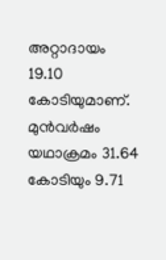അറ്റാദായം 19.10 കോടിയുമാണ്. മുൻവർഷം യഥാക്രമം 31.64 കോടിയും 9.71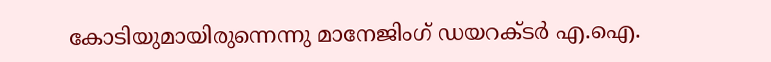കോടിയുമായിരുന്നെന്നു മാനേജിംഗ് ഡയറക്ടർ എ.ഐ.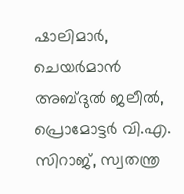ഷാലിമാർ, ചെയർമാൻ അബ്ദുൽ ജലീൽ, പ്രൊമോട്ടർ വി.എ. സിറാജ്, സ്വതന്ത്ര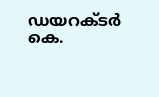ഡയറക്ടർ കെ.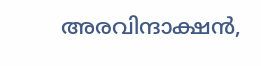അരവിന്ദാക്ഷൻ,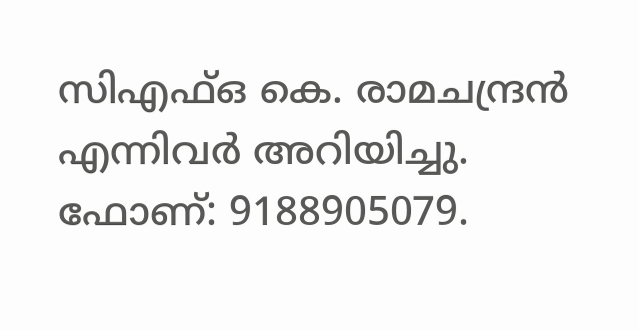സിഎഫ്ഒ കെ. രാമചന്ദ്രൻ എന്നിവർ അറിയിച്ചു. ഫോണ്: 9188905079.